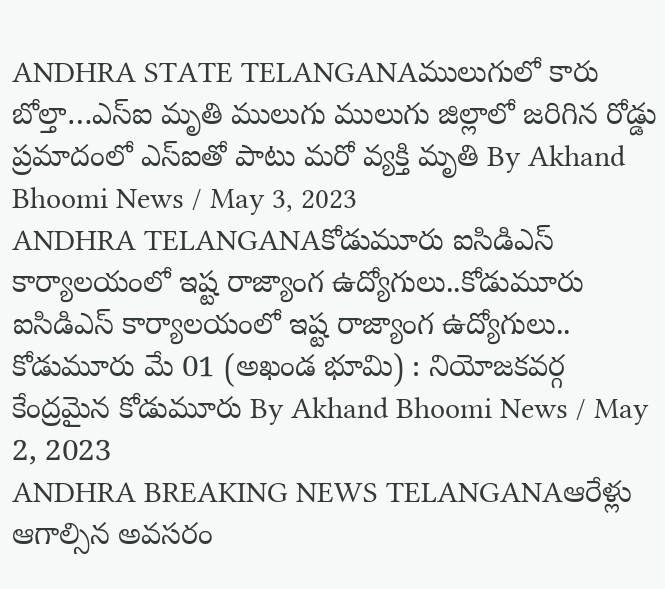ANDHRA STATE TELANGANAములుగులో కారు బోల్తా…ఎస్ఐ మృతి ములుగు ములుగు జిల్లాలో జరిగిన రోడ్డు ప్రమాదంలో ఎస్ఐతో పాటు మరో వ్యక్తి మృతి By Akhand Bhoomi News / May 3, 2023
ANDHRA TELANGANAకోడుమూరు ఐసిడిఎస్ కార్యాలయంలో ఇష్ట రాజ్యాంగ ఉద్యోగులు..కోడుమూరు ఐసిడిఎస్ కార్యాలయంలో ఇష్ట రాజ్యాంగ ఉద్యోగులు.. కోడుమూరు మే 01 (అఖండ భూమి) : నియోజకవర్గ కేంద్రమైన కోడుమూరు By Akhand Bhoomi News / May 2, 2023
ANDHRA BREAKING NEWS TELANGANAఆరేళ్లు ఆగాల్సిన అవసరం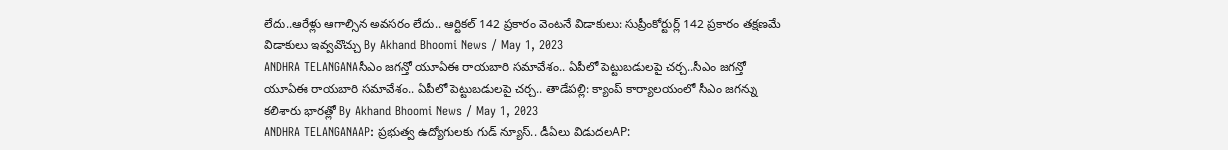లేదు..ఆరేళ్లు ఆగాల్సిన అవసరం లేదు.. ఆర్టికల్ 142 ప్రకారం వెంటనే విడాకులు: సుప్రీంకోర్టుర్ల్ 142 ప్రకారం తక్షణమే విడాకులు ఇవ్వవొచ్చు By Akhand Bhoomi News / May 1, 2023
ANDHRA TELANGANAసీఎం జగన్తో యూఏఈ రాయబారి సమావేశం.. ఏపీలో పెట్టుబడులపై చర్చ..సీఎం జగన్తో యూఏఈ రాయబారి సమావేశం.. ఏపీలో పెట్టుబడులపై చర్చ.. తాడేపల్లి: క్యాంప్ కార్యాలయంలో సీఎం జగన్ను కలిశారు భారత్లో By Akhand Bhoomi News / May 1, 2023
ANDHRA TELANGANAAP: ప్రభుత్వ ఉద్యోగులకు గుడ్ న్యూస్.. డీఏలు విడుదలAP: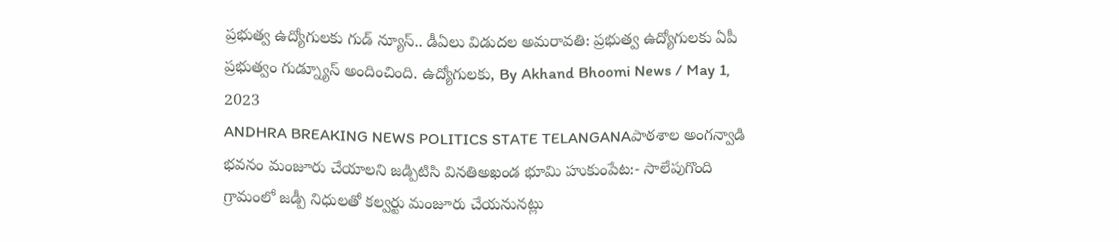ప్రభుత్వ ఉద్యోగులకు గుడ్ న్యూస్.. డీఏలు విడుదల అమరావతి: ప్రభుత్వ ఉద్యోగులకు ఏపీ ప్రభుత్వం గుడ్న్యూస్ అందించింది. ఉద్యోగులకు, By Akhand Bhoomi News / May 1, 2023
ANDHRA BREAKING NEWS POLITICS STATE TELANGANAపాఠశాల అంగన్వాడి భవనం మంజూరు చేయాలని జడ్పిటిసి వినతిఅఖండ భూమి హుకుంపేట:- సాలేపుగొంది గ్రామంలో జడ్పీ నిధులతో కల్వర్టు మంజూరు చేయనునట్లు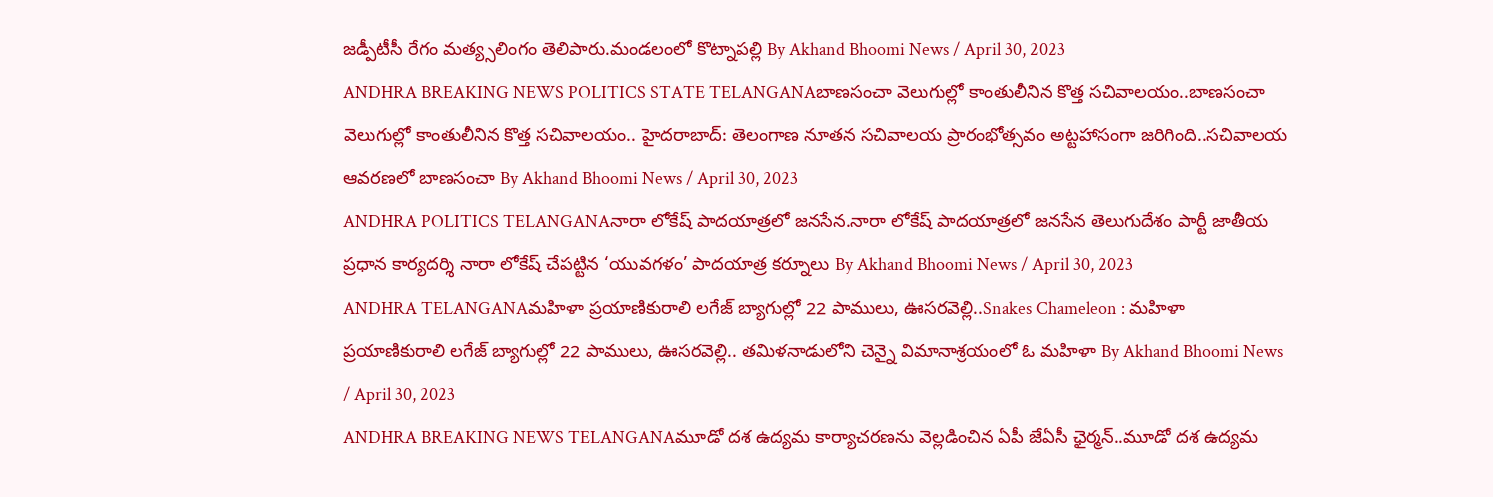జడ్పీటీసీ రేగం మత్య్సలింగం తెలిపారు.మండలంలో కొట్నాపల్లి By Akhand Bhoomi News / April 30, 2023
ANDHRA BREAKING NEWS POLITICS STATE TELANGANAబాణసంచా వెలుగుల్లో కాంతులీనిన కొత్త సచివాలయం..బాణసంచా వెలుగుల్లో కాంతులీనిన కొత్త సచివాలయం.. హైదరాబాద్: తెలంగాణ నూతన సచివాలయ ప్రారంభోత్సవం అట్టహాసంగా జరిగింది..సచివాలయ ఆవరణలో బాణసంచా By Akhand Bhoomi News / April 30, 2023
ANDHRA POLITICS TELANGANAనారా లోకేష్ పాదయాత్రలో జనసేన.నారా లోకేష్ పాదయాత్రలో జనసేన తెలుగుదేశం పార్టీ జాతీయ ప్రధాన కార్యదర్శి నారా లోకేష్ చేపట్టిన ‘యువగళం’ పాదయాత్ర కర్నూలు By Akhand Bhoomi News / April 30, 2023
ANDHRA TELANGANAమహిళా ప్రయాణికురాలి లగేజ్ బ్యాగుల్లో 22 పాములు, ఊసరవెల్లి..Snakes Chameleon : మహిళా ప్రయాణికురాలి లగేజ్ బ్యాగుల్లో 22 పాములు, ఊసరవెల్లి.. తమిళనాడులోని చెన్నై విమానాశ్రయంలో ఓ మహిళా By Akhand Bhoomi News / April 30, 2023
ANDHRA BREAKING NEWS TELANGANAమూడో దశ ఉద్యమ కార్యాచరణను వెల్లడించిన ఏపీ జేఏసీ ఛైర్మన్..మూడో దశ ఉద్యమ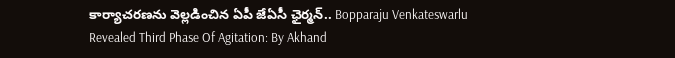కార్యాచరణను వెల్లడించిన ఏపీ జేఏసీ ఛైర్మన్.. Bopparaju Venkateswarlu Revealed Third Phase Of Agitation: By Akhand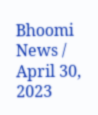Bhoomi News / April 30, 2023